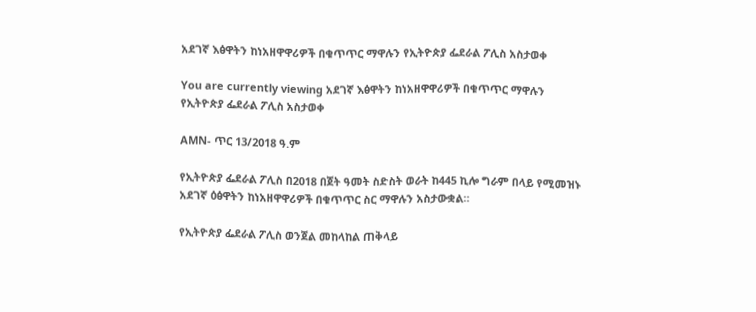አደገኛ እፅዋትን ከነአዘዋዋሪዎች በቁጥጥር ማዋሉን የኢትዮጵያ ፌደራል ፖሊስ አስታወቀ

You are currently viewing አደገኛ እፅዋትን ከነአዘዋዋሪዎች በቁጥጥር ማዋሉን የኢትዮጵያ ፌደራል ፖሊስ አስታወቀ

AMN- ጥር 13/2018 ዓ.ም

የኢትዮጵያ ፌደራል ፖሊስ በ2018 በጀት ዓመት ስድስት ወራት ከ445 ኪሎ ግራም በላይ የሚመዝኑ አደገኛ ዕፅዋትን ከነአዘዋዋሪዎች በቁጥጥር ስር ማዋሉን አስታውቋል።

የኢትዮጵያ ፌደራል ፖሊስ ወንጀል መከላከል ጠቅላይ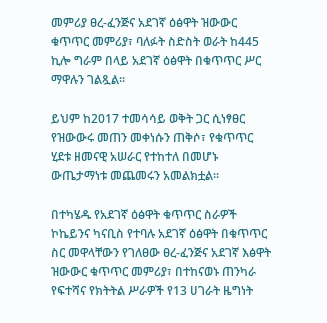መምሪያ ፀረ-ፈንጅና አደገኛ ዕፅዋት ዝውውር ቁጥጥር መምሪያ፣ ባለፉት ስድስት ወራት ከ445 ኪሎ ግራም በላይ አደገኛ ዕፅዋት በቁጥጥር ሥር ማዋሉን ገልጿል።

ይህም ከ2017 ተመሳሳይ ወቅት ጋር ሲነፃፀር የዝውውሩ መጠን መቀነሱን ጠቅሶ፣ የቁጥጥር ሂደቱ ዘመናዊ አሠራር የተከተለ በመሆኑ ውጤታማነቱ መጨመሩን አመልክቷል።

በተካሄዱ የአደገኛ ዕፅዋት ቁጥጥር ስራዎች ኮኬይንና ካናቢስ የተባሉ አደገኛ ዕፅዋት በቁጥጥር ስር መዋላቸውን የገለፀው ፀረ-ፈንጅና አደገኛ እፅዋት ዝውውር ቁጥጥር መምሪያ፣ በተከናወኑ ጠንካራ የፍተሻና የክትትል ሥራዎች የ13 ሀገራት ዜግነት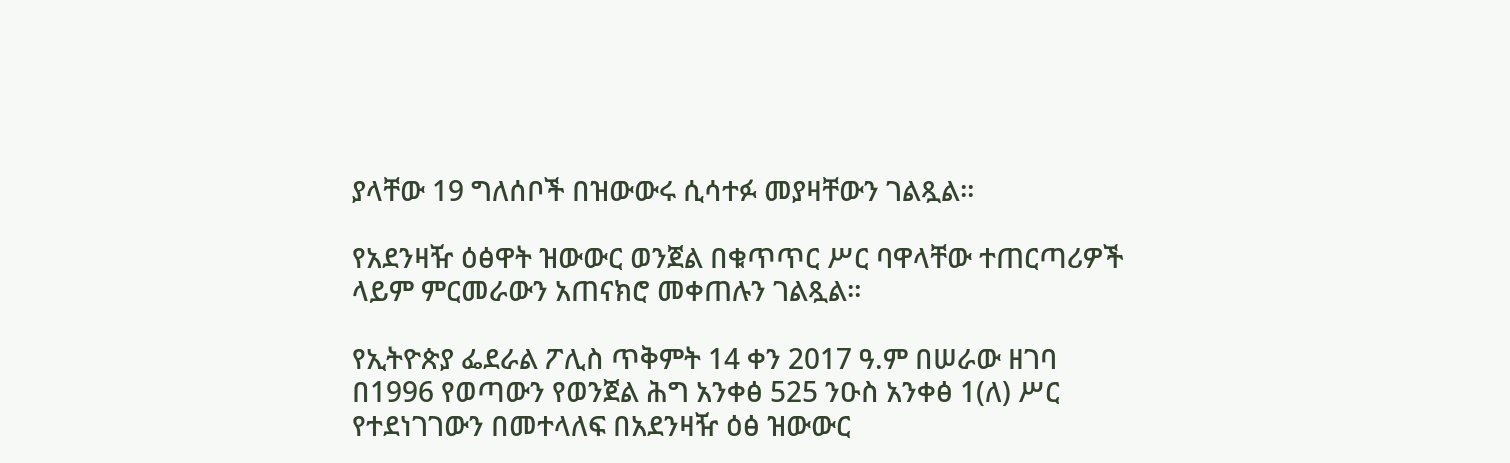ያላቸው 19 ግለሰቦች በዝውውሩ ሲሳተፉ መያዛቸውን ገልጿል።

የአደንዛዥ ዕፅዋት ዝውውር ወንጀል በቁጥጥር ሥር ባዋላቸው ተጠርጣሪዎች ላይም ምርመራውን አጠናክሮ መቀጠሉን ገልጿል።

የኢትዮጵያ ፌደራል ፖሊስ ጥቅምት 14 ቀን 2017 ዓ.ም በሠራው ዘገባ በ1996 የወጣውን የወንጀል ሕግ አንቀፅ 525 ንዑስ አንቀፅ 1(ለ) ሥር የተደነገገውን በመተላለፍ በአደንዛዥ ዕፅ ዝውውር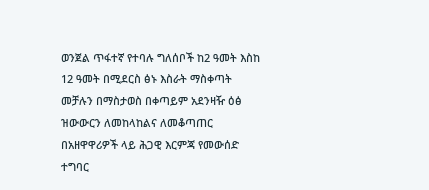ወንጀል ጥፋተኛ የተባሉ ግለሰቦች ከ2 ዓመት እስከ 12 ዓመት በሚደርስ ፅኑ እስራት ማስቀጣት መቻሉን በማስታወስ በቀጣይም አደንዛዥ ዕፅ ዝውውርን ለመከላከልና ለመቆጣጠር በአዘዋዋሪዎች ላይ ሕጋዊ እርምጃ የመውሰድ ተግባር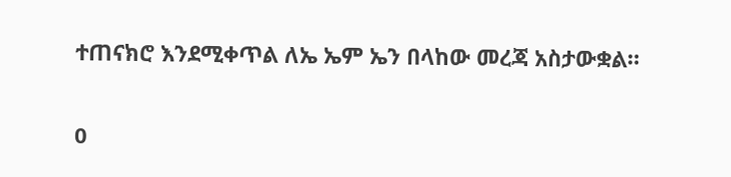ተጠናክሮ እንደሚቀጥል ለኤ ኤም ኤን በላከው መረጃ አስታውቋል።

0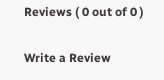Reviews ( 0 out of 0 )

Write a Review